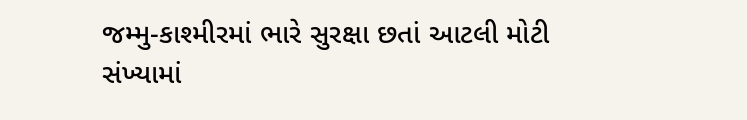જમ્મુ-કાશ્મીરમાં ભારે સુરક્ષા છતાં આટલી મોટી સંખ્યામાં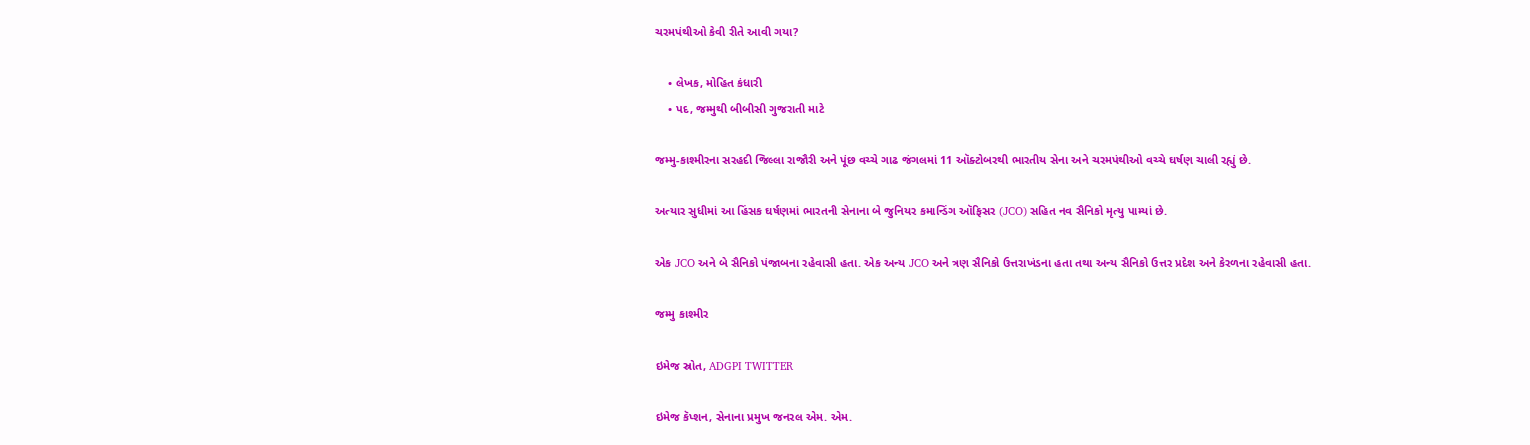ચરમપંથીઓ કેવી રીતે આવી ગયા?

    • લેખક, મોહિત કંધારી
    • પદ, જમ્મુથી બીબીસી ગુજરાતી માટે

જમ્મુ-કાશ્મીરના સરહદી જિલ્લા રાજૌરી અને પૂંછ વચ્ચે ગાઢ જંગલમાં 11 ઑક્ટોબરથી ભારતીય સેના અને ચરમપંથીઓ વચ્ચે ઘર્ષણ ચાલી રહ્યું છે.

અત્યાર સુધીમાં આ હિંસક ઘર્ષણમાં ભારતની સેનાના બે જુનિયર કમાન્ડિંગ ઑફિસર (JCO) સહિત નવ સૈનિકો મૃત્યુ પામ્યાં છે.

એક JCO અને બે સૈનિકો પંજાબના રહેવાસી હતા. એક અન્ય JCO અને ત્રણ સૈનિકો ઉત્તરાખંડના હતા તથા અન્ય સૈનિકો ઉત્તર પ્રદેશ અને કેરળના રહેવાસી હતા.

જમ્મુ કાશ્મીર

ઇમેજ સ્રોત, ADGPI TWITTER

ઇમેજ કૅપ્શન, સેનાના પ્રમુખ જનરલ એમ. એમ.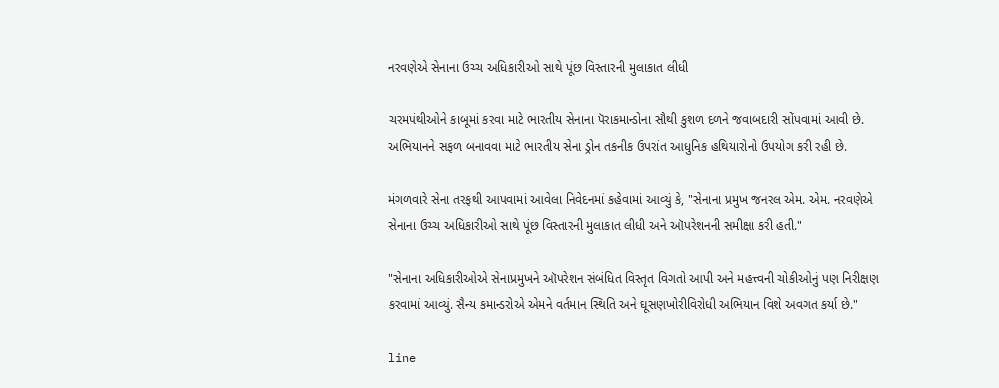નરવણેએ સેનાના ઉચ્ચ અધિકારીઓ સાથે પૂંછ વિસ્તારની મુલાકાત લીધી

ચરમપંથીઓને કાબૂમાં કરવા માટે ભારતીય સેનાના પૅરાકમાન્ડોના સૌથી કુશળ દળને જવાબદારી સોંપવામાં આવી છે. અભિયાનને સફળ બનાવવા માટે ભારતીય સેના ડ્રોન તકનીક ઉપરાંત આધુનિક હથિયારોનો ઉપયોગ કરી રહી છે.

મંગળવારે સેના તરફથી આપવામાં આવેલા નિવેદનમાં કહેવામાં આવ્યું કે, "સેનાના પ્રમુખ જનરલ એમ. એમ. નરવણેએ સેનાના ઉચ્ચ અધિકારીઓ સાથે પૂંછ વિસ્તારની મુલાકાત લીધી અને ઑપરેશનની સમીક્ષા કરી હતી."

"સેનાના અધિકારીઓએ સેનાપ્રમુખને ઑપરેશન સંબંધિત વિસ્તૃત વિગતો આપી અને મહત્ત્વની ચોકીઓનું પણ નિરીક્ષણ કરવામાં આવ્યું. સૈન્ય કમાન્ડરોએ એમને વર્તમાન સ્થિતિ અને ઘૂસણખોરીવિરોધી અભિયાન વિશે અવગત કર્યા છે."

line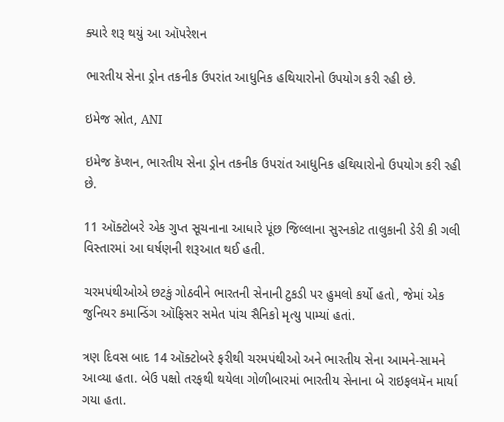ક્યારે શરૂ થયું આ ઑપરેશન

ભારતીય સેના ડ્રોન તકનીક ઉપરાંત આધુનિક હથિયારોનો ઉપયોગ કરી રહી છે.

ઇમેજ સ્રોત, ANI

ઇમેજ કૅપ્શન, ભારતીય સેના ડ્રોન તકનીક ઉપરાંત આધુનિક હથિયારોનો ઉપયોગ કરી રહી છે.

11 ઑક્ટોબરે એક ગુપ્ત સૂચનાના આધારે પૂંછ જિલ્લાના સુરનકોટ તાલુકાની ડેરી કી ગલી વિસ્તારમાં આ ઘર્ષણની શરૂઆત થઈ હતી.

ચરમપંથીઓએ છટકું ગોઠવીને ભારતની સેનાની ટુકડી પર હુમલો કર્યો હતો, જેમાં એક જુનિયર કમાન્ડિંગ ઑફિસર સમેત પાંચ સૈનિકો મૃત્યુ પામ્યાં હતાં.

ત્રણ દિવસ બાદ 14 ઑક્ટોબરે ફરીથી ચરમપંથીઓ અને ભારતીય સેના આમને-સામને આવ્યા હતા. બેઉ પક્ષો તરફથી થયેલા ગોળીબારમાં ભારતીય સેનાના બે રાઇફલમૅન માર્યા ગયા હતા.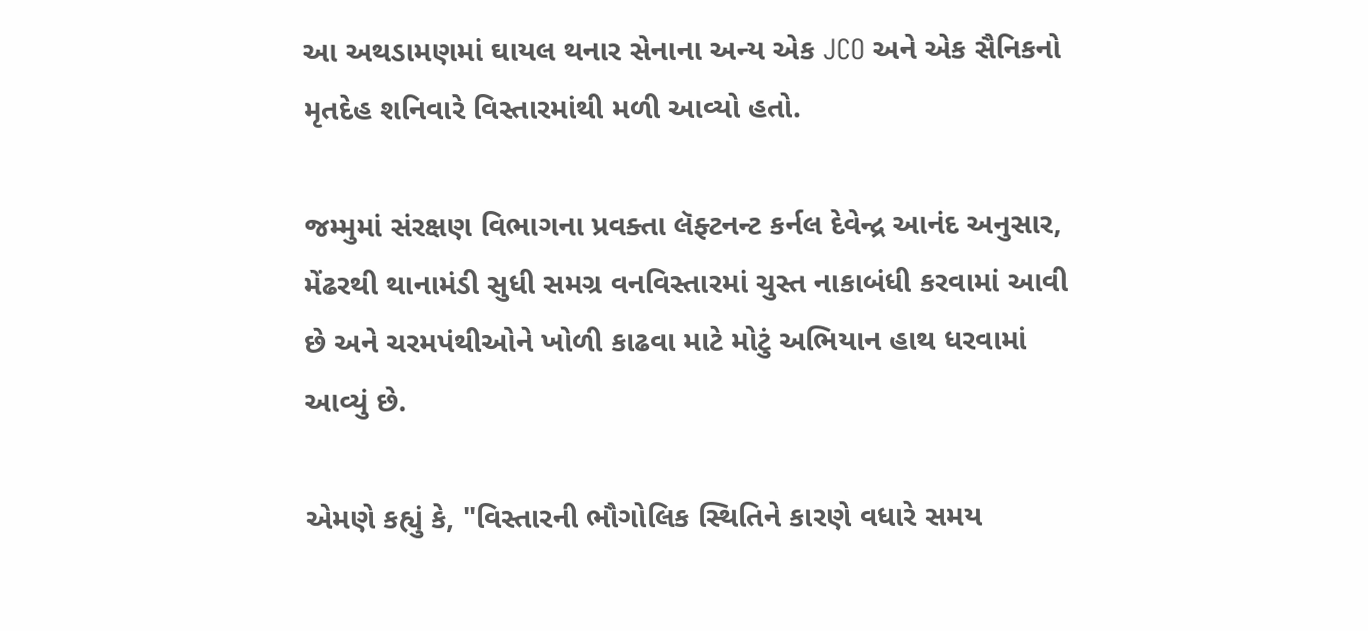આ અથડામણમાં ઘાયલ થનાર સેનાના અન્ય એક JCO અને એક સૈનિકનો મૃતદેહ શનિવારે વિસ્તારમાંથી મળી આવ્યો હતો.

જમ્મુમાં સંરક્ષણ વિભાગના પ્રવક્તા લૅફ્ટનન્ટ કર્નલ દેવેન્દ્ર આનંદ અનુસાર, મેંઢરથી થાનામંડી સુધી સમગ્ર વનવિસ્તારમાં ચુસ્ત નાકાબંધી કરવામાં આવી છે અને ચરમપંથીઓને ખોળી કાઢવા માટે મોટું અભિયાન હાથ ધરવામાં આવ્યું છે.

એમણે કહ્યું કે, "વિસ્તારની ભૌગોલિક સ્થિતિને કારણે વધારે સમય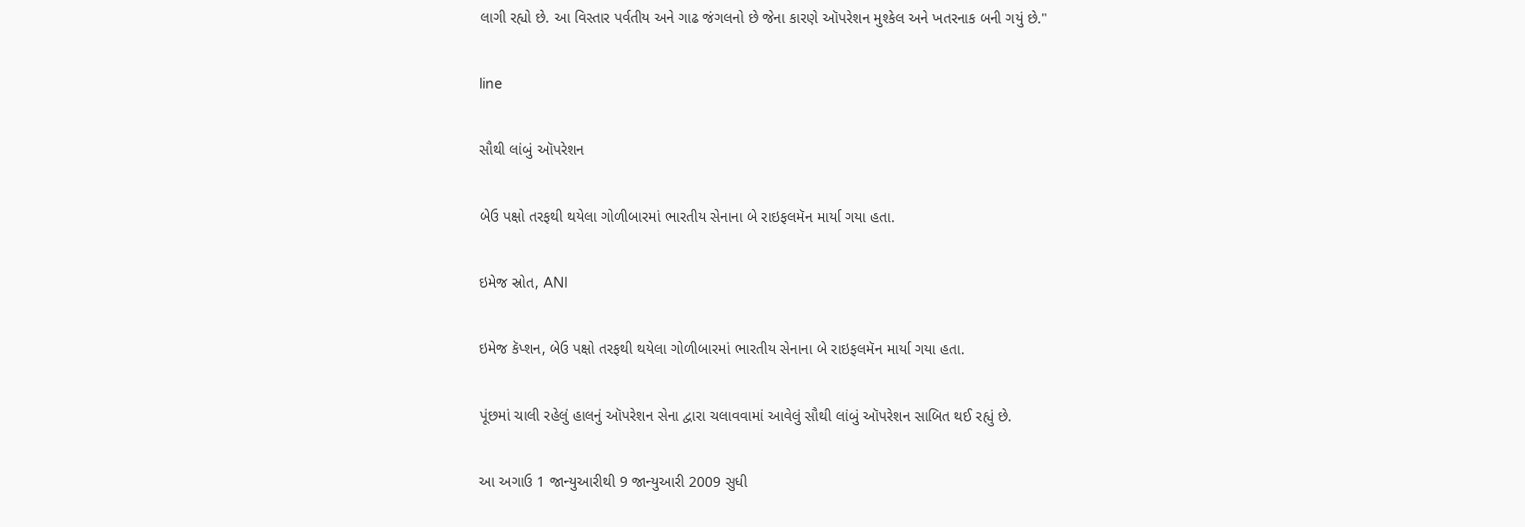લાગી રહ્યો છે. આ વિસ્તાર પર્વતીય અને ગાઢ જંગલનો છે જેના કારણે ઑપરેશન મુશ્કેલ અને ખતરનાક બની ગયું છે."

line

સૌથી લાંબું ઑપરેશન

બેઉ પક્ષો તરફથી થયેલા ગોળીબારમાં ભારતીય સેનાના બે રાઇફલમૅન માર્યા ગયા હતા.

ઇમેજ સ્રોત, ANI

ઇમેજ કૅપ્શન, બેઉ પક્ષો તરફથી થયેલા ગોળીબારમાં ભારતીય સેનાના બે રાઇફલમૅન માર્યા ગયા હતા.

પૂંછમાં ચાલી રહેલું હાલનું ઑપરેશન સેના દ્વારા ચલાવવામાં આવેલું સૌથી લાંબું ઑપરેશન સાબિત થઈ રહ્યું છે.

આ અગાઉ 1 જાન્યુઆરીથી 9 જાન્યુઆરી 2009 સુધી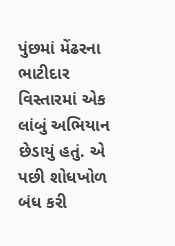પુંછમાં મેંઢરના ભાટીદાર વિસ્તારમાં એક લાંબું અભિયાન છેડાયું હતું. એ પછી શોધખોળ બંધ કરી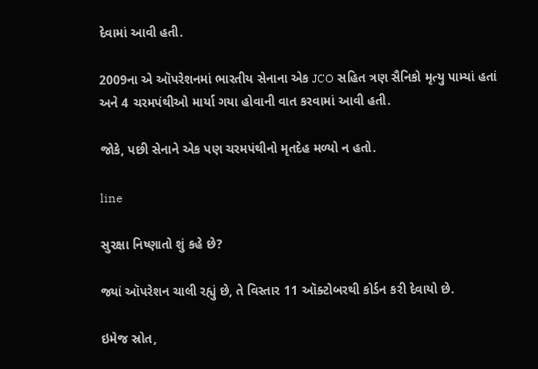દેવામાં આવી હતી.

2009ના એ ઑપરેશનમાં ભારતીય સેનાના એક JCO સહિત ત્રણ સૈનિકો મૃત્યુ પામ્યાં હતાં અને 4 ચરમપંથીઓ માર્યા ગયા હોવાની વાત કરવામાં આવી હતી.

જોકે, પછી સેનાને એક પણ ચરમપંથીનો મૃતદેહ મળ્યો ન હતો.

line

સુરક્ષા નિષ્ણાતો શું કહે છે?

જ્યાં ઑપરેશન ચાલી રહ્યું છે, તે વિસ્તાર 11 ઑક્ટોબરથી કોર્ડન કરી દેવાયો છે.

ઇમેજ સ્રોત,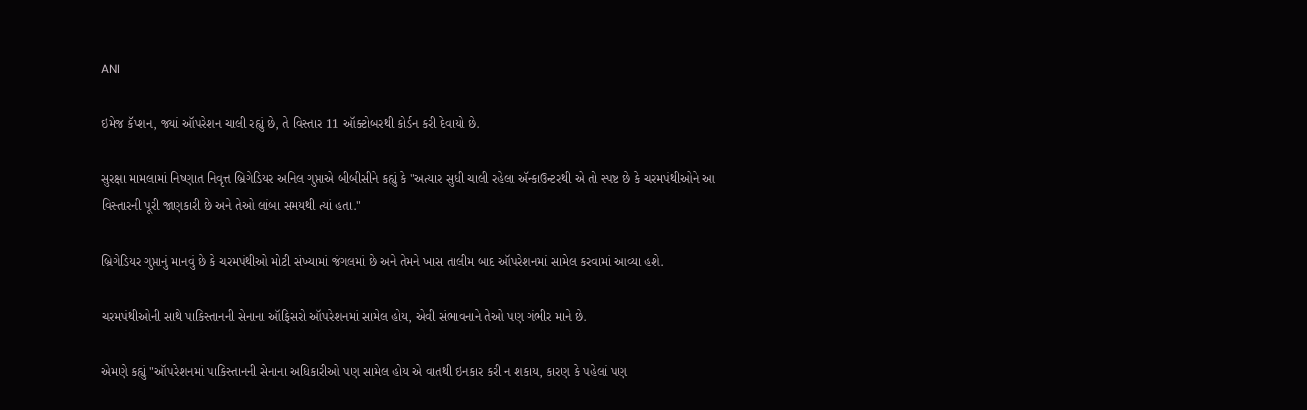ANI

ઇમેજ કૅપ્શન, જ્યાં ઑપરેશન ચાલી રહ્યું છે, તે વિસ્તાર 11 ઑક્ટોબરથી કોર્ડન કરી દેવાયો છે.

સુરક્ષા મામલામાં નિષ્ણાત નિવૃત્ત બ્રિગેડિયર અનિલ ગુપ્તાએ બીબીસીને કહ્યું કે "અત્યાર સુધી ચાલી રહેલા ઍન્કાઉન્ટરથી એ તો સ્પષ્ટ છે કે ચરમપંથીઓને આ વિસ્તારની પૂરી જાણકારી છે અને તેઓ લાંબા સમયથી ત્યાં હતા."

બ્રિગેડિયર ગુપ્તાનું માનવું છે કે ચરમપંથીઓ મોટી સંખ્યામાં જંગલમાં છે અને તેમને ખાસ તાલીમ બાદ ઑપરેશનમાં સામેલ કરવામાં આવ્યા હશે.

ચરમપંથીઓની સાથે પાકિસ્તાનની સેનાના ઑફિસરો ઑપરેશનમાં સામેલ હોય, એવી સંભાવનાને તેઓ પણ ગંભીર માને છે.

એમણે કહ્યું "ઑપરેશનમાં પાકિસ્તાનની સેનાના અધિકારીઓ પણ સામેલ હોય એ વાતથી ઇનકાર કરી ન શકાય, કારણ કે પહેલાં પણ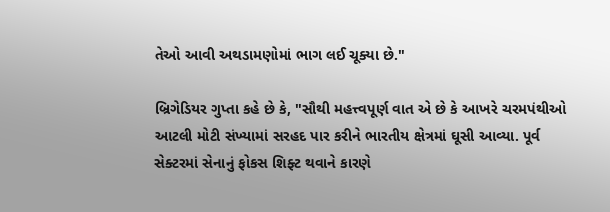તેઓ આવી અથડામણોમાં ભાગ લઈ ચૂક્યા છે."

બ્રિગેડિયર ગુપ્તા કહે છે કે, "સૌથી મહત્ત્વપૂર્ણ વાત એ છે કે આખરે ચરમપંથીઓ આટલી મોટી સંખ્યામાં સરહદ પાર કરીને ભારતીય ક્ષેત્રમાં ઘૂસી આવ્યા. પૂર્વ સેક્ટરમાં સેનાનું ફોકસ શિફ્ટ થવાને કારણે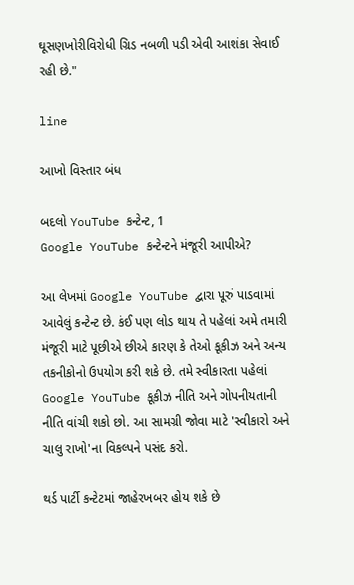ઘૂસણખોરીવિરોધી ગ્રિડ નબળી પડી એવી આશંકા સેવાઈ રહી છે."

line

આખો વિસ્તાર બંધ

બદલો YouTube કન્ટેન્ટ, 1
Google YouTube કન્ટેન્ટને મંજૂરી આપીએ?

આ લેખમાં Google YouTube દ્વારા પૂરું પાડવામાં આવેલું કન્ટેન્ટ છે. કંઈ પણ લોડ થાય તે પહેલાં અમે તમારી મંજૂરી માટે પૂછીએ છીએ કારણ કે તેઓ કૂકીઝ અને અન્ય તકનીકોનો ઉપયોગ કરી શકે છે. તમે સ્વીકારતા પહેલાં Google YouTube કૂકીઝ નીતિ અને ગોપનીયતાની નીતિ વાંચી શકો છો. આ સામગ્રી જોવા માટે 'સ્વીકારો અને ચાલુ રાખો'ના વિકલ્પને પસંદ કરો.

થર્ડ પાર્ટી કન્ટેટમાં જાહેરખબર હોય શકે છે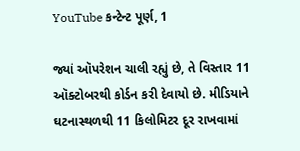YouTube કન્ટેન્ટ પૂર્ણ, 1

જ્યાં ઑપરેશન ચાલી રહ્યું છે, તે વિસ્તાર 11 ઑક્ટોબરથી કોર્ડન કરી દેવાયો છે. મીડિયાને ઘટનાસ્થળથી 11 કિલોમિટર દૂર રાખવામાં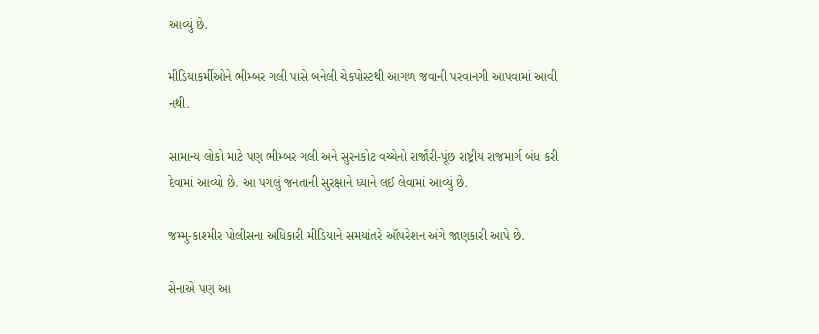આવ્યું છે.

મીડિયાકર્મીઓને ભીમ્બર ગલી પાસે બનેલી ચેકપોસ્ટથી આગળ જવાની પરવાનગી આપવામાં આવી નથી.

સામાન્ય લોકો માટે પણ ભીમ્બર ગલી અને સુરનકોટ વચ્ચેનો રાજૌરી-પૂંછ રાષ્ટ્રીય રાજમાર્ગ બંધ કરી દેવામાં આવ્યો છે. આ પગલું જનતાની સુરક્ષાને ધ્યાને લઈ લેવામાં આવ્યું છે.

જમ્મુ-કાશ્મીર પોલીસના અધિકારી મીડિયાને સમયાંતરે ઑપરેશન અંગે જાણકારી આપે છે.

સેનાએ પણ આ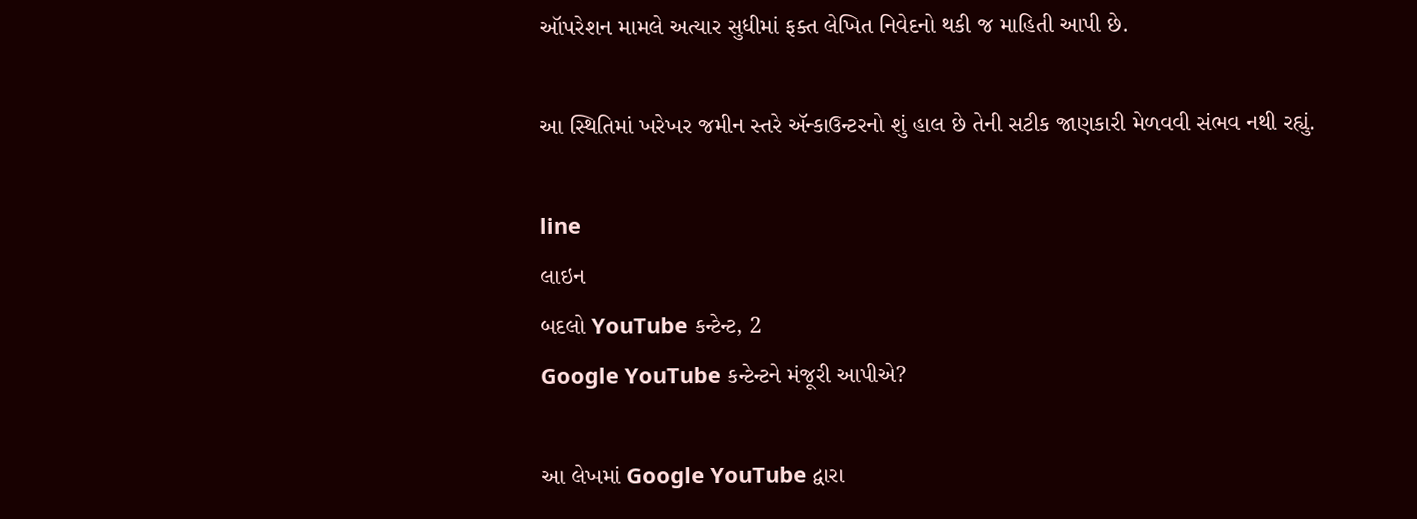ઑપરેશન મામલે અત્યાર સુધીમાં ફક્ત લેખિત નિવેદનો થકી જ માહિતી આપી છે.

આ સ્થિતિમાં ખરેખર જમીન સ્તરે ઍન્કાઉન્ટરનો શું હાલ છે તેની સટીક જાણકારી મેળવવી સંભવ નથી રહ્યું.

line
લાઇન
બદલો YouTube કન્ટેન્ટ, 2
Google YouTube કન્ટેન્ટને મંજૂરી આપીએ?

આ લેખમાં Google YouTube દ્વારા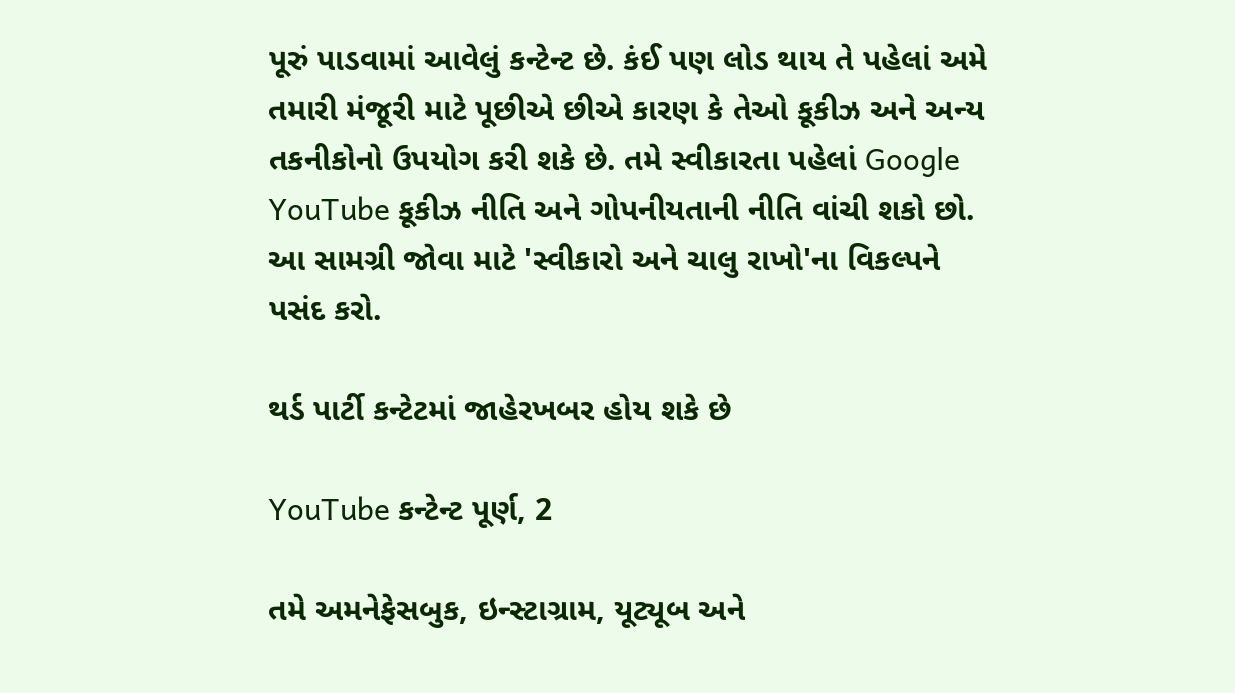પૂરું પાડવામાં આવેલું કન્ટેન્ટ છે. કંઈ પણ લોડ થાય તે પહેલાં અમે તમારી મંજૂરી માટે પૂછીએ છીએ કારણ કે તેઓ કૂકીઝ અને અન્ય તકનીકોનો ઉપયોગ કરી શકે છે. તમે સ્વીકારતા પહેલાં Google YouTube કૂકીઝ નીતિ અને ગોપનીયતાની નીતિ વાંચી શકો છો. આ સામગ્રી જોવા માટે 'સ્વીકારો અને ચાલુ રાખો'ના વિકલ્પને પસંદ કરો.

થર્ડ પાર્ટી કન્ટેટમાં જાહેરખબર હોય શકે છે

YouTube કન્ટેન્ટ પૂર્ણ, 2

તમે અમનેફેસબુક, ઇન્સ્ટાગ્રામ, યૂટ્યૂબ અને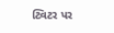ટ્વિટર પર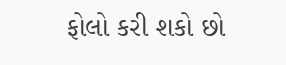ફોલો કરી શકો છો